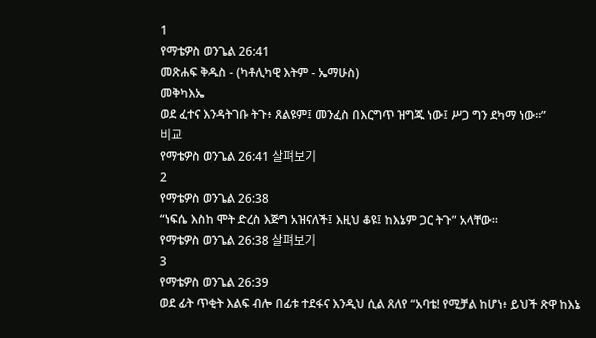1
የማቴዎስ ወንጌል 26:41
መጽሐፍ ቅዱስ - (ካቶሊካዊ እትም - ኤማሁስ)
መቅካእኤ
ወደ ፈተና እንዳትገቡ ትጉ፥ ጸልዩም፤ መንፈስ በእርግጥ ዝግጁ ነው፤ ሥጋ ግን ደካማ ነው።”
비교
የማቴዎስ ወንጌል 26:41 살펴보기
2
የማቴዎስ ወንጌል 26:38
“ነፍሴ እስከ ሞት ድረስ እጅግ አዝናለች፤ እዚህ ቆዩ፤ ከእኔም ጋር ትጉ” አላቸው።
የማቴዎስ ወንጌል 26:38 살펴보기
3
የማቴዎስ ወንጌል 26:39
ወደ ፊት ጥቂት እልፍ ብሎ በፊቱ ተደፋና እንዲህ ሲል ጸለየ “አባቴ! የሚቻል ከሆነ፥ ይህች ጽዋ ከእኔ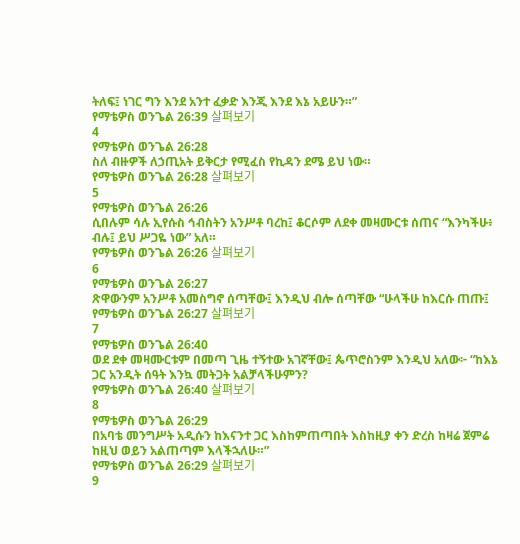ትለፍ፤ ነገር ግን እንደ አንተ ፈቃድ እንጂ እንደ እኔ አይሁን።”
የማቴዎስ ወንጌል 26:39 살펴보기
4
የማቴዎስ ወንጌል 26:28
ስለ ብዙዎች ለኃጢአት ይቅርታ የሚፈስ የኪዳን ደሜ ይህ ነው።
የማቴዎስ ወንጌል 26:28 살펴보기
5
የማቴዎስ ወንጌል 26:26
ሲበሉም ሳሉ ኢየሱስ ኅብስትን አንሥቶ ባረከ፤ ቆርሶም ለደቀ መዛሙርቱ ሰጠና “እንካችሁ፥ ብሉ፤ ይህ ሥጋዬ ነው” አለ።
የማቴዎስ ወንጌል 26:26 살펴보기
6
የማቴዎስ ወንጌል 26:27
ጽዋውንም አንሥቶ አመስግኖ ሰጣቸው፤ እንዲህ ብሎ ሰጣቸው “ሁላችሁ ከእርሱ ጠጡ፤
የማቴዎስ ወንጌል 26:27 살펴보기
7
የማቴዎስ ወንጌል 26:40
ወደ ደቀ መዛሙርቱም በመጣ ጊዜ ተኝተው አገኛቸው፤ ጴጥሮስንም እንዲህ አለው፦ “ከእኔ ጋር አንዲት ሰዓት እንኳ መትጋት አልቻላችሁምን?
የማቴዎስ ወንጌል 26:40 살펴보기
8
የማቴዎስ ወንጌል 26:29
በአባቴ መንግሥት አዲሱን ከእናንተ ጋር እስከምጠጣበት እስከዚያ ቀን ድረስ ከዛሬ ጀምሬ ከዚህ ወይን አልጠጣም እላችኋለሁ።”
የማቴዎስ ወንጌል 26:29 살펴보기
9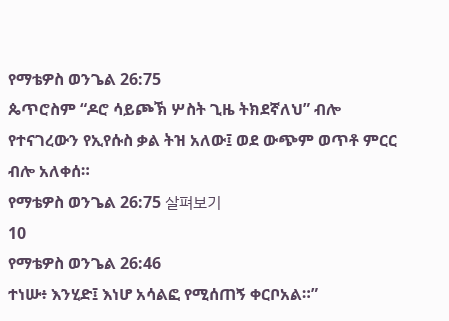የማቴዎስ ወንጌል 26:75
ጴጥሮስም “ዶሮ ሳይጮኽ ሦስት ጊዜ ትክደኛለህ” ብሎ የተናገረውን የኢየሱስ ቃል ትዝ አለው፤ ወደ ውጭም ወጥቶ ምርር ብሎ አለቀሰ።
የማቴዎስ ወንጌል 26:75 살펴보기
10
የማቴዎስ ወንጌል 26:46
ተነሡ፥ እንሂድ፤ እነሆ አሳልፎ የሚሰጠኝ ቀርቦአል።”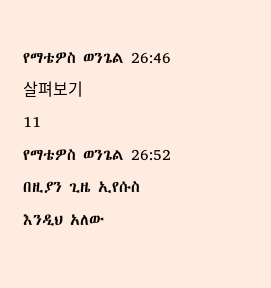የማቴዎስ ወንጌል 26:46 살펴보기
11
የማቴዎስ ወንጌል 26:52
በዚያን ጊዜ ኢየሱስ እንዲህ አለው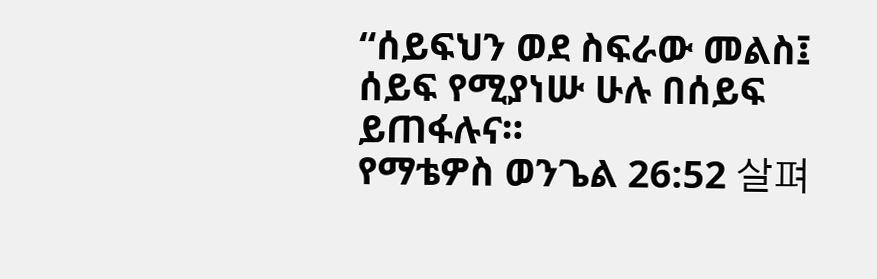“ሰይፍህን ወደ ስፍራው መልስ፤ ሰይፍ የሚያነሡ ሁሉ በሰይፍ ይጠፋሉና።
የማቴዎስ ወንጌል 26:52 살펴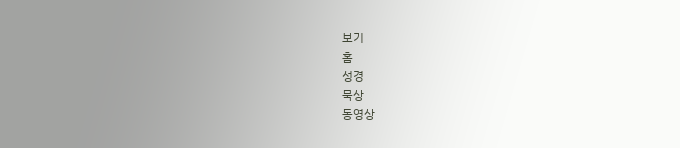보기
홈
성경
묵상
동영상